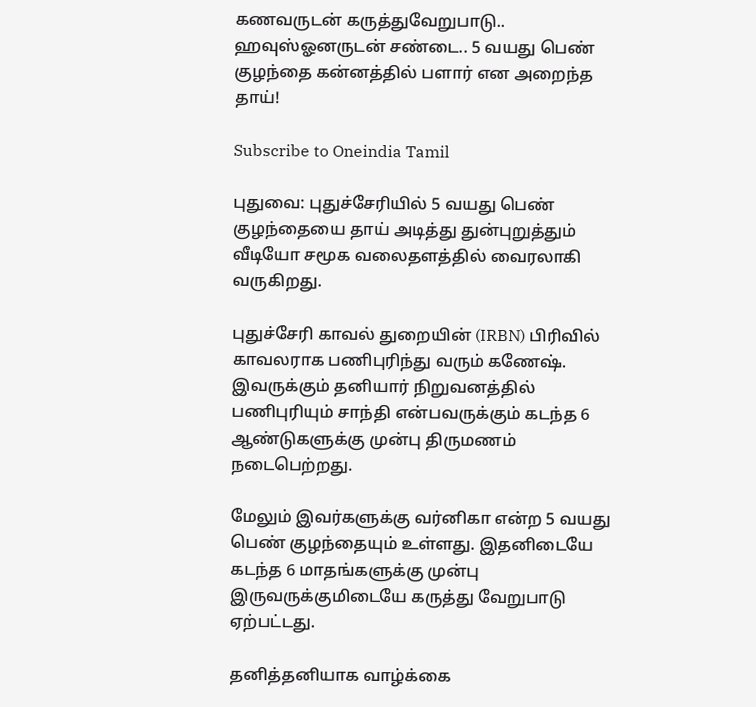கணவருடன் கருத்துவேறுபாடு.. ஹவுஸ்ஓனருடன் சண்டை.. 5 வயது பெண் குழந்தை கன்னத்தில் பளார் என அறைந்த தாய்!

Subscribe to Oneindia Tamil

புதுவை: புதுச்சேரியில் 5 வயது பெண் குழந்தையை தாய் அடித்து துன்புறுத்தும் வீடியோ சமூக வலைதளத்தில் வைரலாகி வருகிறது.

புதுச்சேரி காவல் துறையின் (IRBN) பிரிவில் காவலராக பணிபுரிந்து வரும் கணேஷ். இவருக்கும் தனியார் நிறுவனத்தில் பணிபுரியும் சாந்தி என்பவருக்கும் கடந்த 6 ஆண்டுகளுக்கு முன்பு திருமணம் நடைபெற்றது.

மேலும் இவர்களுக்கு வர்னிகா என்ற 5 வயது பெண் குழந்தையும் உள்ளது. இதனிடையே கடந்த 6 மாதங்களுக்கு முன்பு இருவருக்குமிடையே கருத்து வேறுபாடு ஏற்பட்டது.

தனித்தனியாக வாழ்க்கை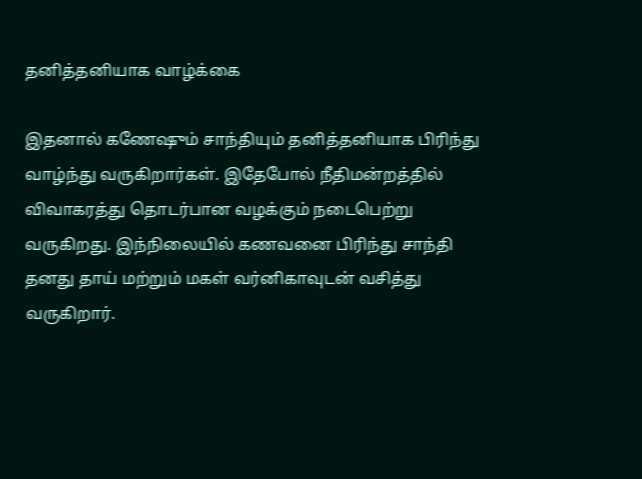தனித்தனியாக வாழ்க்கை

இதனால் கணேஷும் சாந்தியும் தனித்தனியாக பிரிந்து வாழ்ந்து வருகிறார்கள். இதேபோல் நீதிமன்றத்தில் விவாகரத்து தொடர்பான வழக்கும் நடைபெற்று வருகிறது. இந்நிலையில் கணவனை பிரிந்து சாந்தி தனது தாய் மற்றும் மகள் வர்னிகாவுடன் வசித்து வருகிறார்.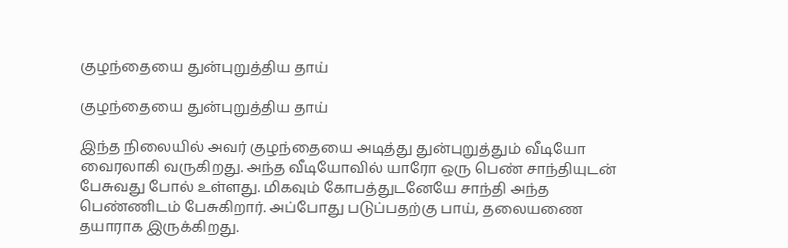குழந்தையை துன்புறுத்திய தாய்

குழந்தையை துன்புறுத்திய தாய்

இந்த நிலையில் அவர் குழந்தையை அடித்து துன்புறுத்தும் வீடியோ வைரலாகி வருகிறது. அந்த வீடியோவில் யாரோ ஒரு பெண் சாந்தியுடன் பேசுவது போல் உள்ளது. மிகவும் கோபத்துடனேயே சாந்தி அந்த பெண்ணிடம் பேசுகிறார். அப்போது படுப்பதற்கு பாய், தலையணை தயாராக இருக்கிறது.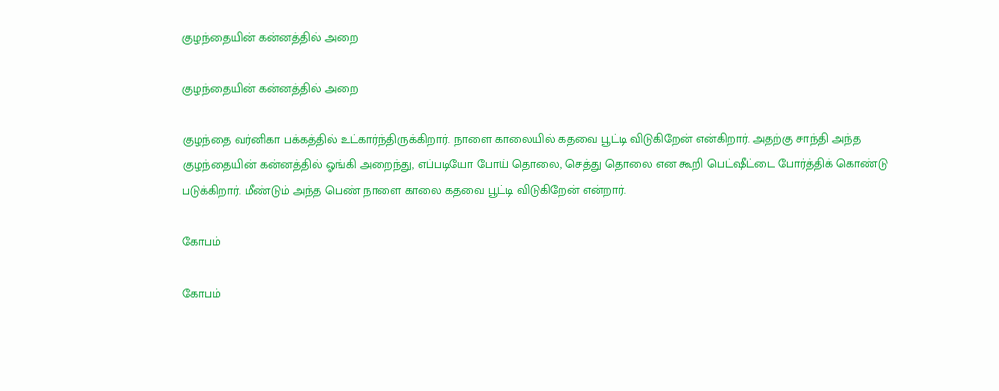குழந்தையின் கன்னத்தில் அறை

குழந்தையின் கன்னத்தில் அறை

குழந்தை வர்னிகா பக்கத்தில் உட்கார்ந்திருக்கிறார். நாளை காலையில் கதவை பூட்டி விடுகிறேன் என்கிறார். அதற்கு சாந்தி அந்த குழந்தையின் கன்னத்தில் ஓங்கி அறைந்து, எப்படியோ போய் தொலை, செத்து தொலை என கூறி பெட்ஷீட்டை போர்த்திக் கொண்டு படுக்கிறார். மீண்டும் அந்த பெண் நாளை காலை கதவை பூட்டி விடுகிறேன் என்றார்.

கோபம்

கோபம்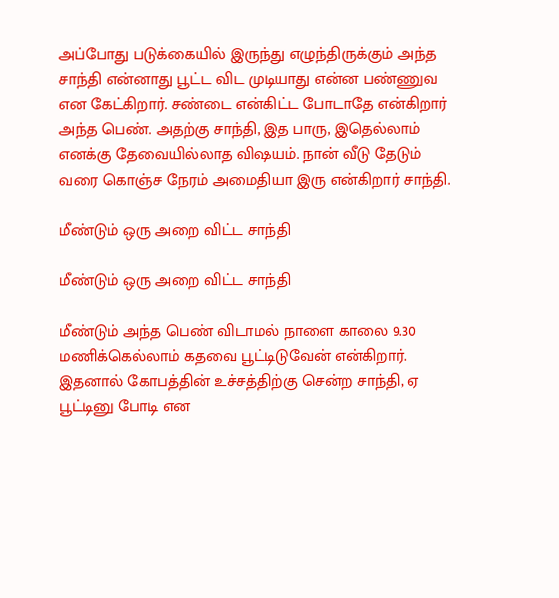அப்போது படுக்கையில் இருந்து எழுந்திருக்கும் அந்த சாந்தி என்னாது பூட்ட விட முடியாது என்ன பண்ணுவ என கேட்கிறார். சண்டை என்கிட்ட போடாதே என்கிறார் அந்த பெண். அதற்கு சாந்தி, இத பாரு, இதெல்லாம் எனக்கு தேவையில்லாத விஷயம். நான் வீடு தேடும் வரை கொஞ்ச நேரம் அமைதியா இரு என்கிறார் சாந்தி.

மீண்டும் ஒரு அறை விட்ட சாந்தி

மீண்டும் ஒரு அறை விட்ட சாந்தி

மீண்டும் அந்த பெண் விடாமல் நாளை காலை 9.30 மணிக்கெல்லாம் கதவை பூட்டிடுவேன் என்கிறார். இதனால் கோபத்தின் உச்சத்திற்கு சென்ற சாந்தி, ஏ பூட்டினு போடி என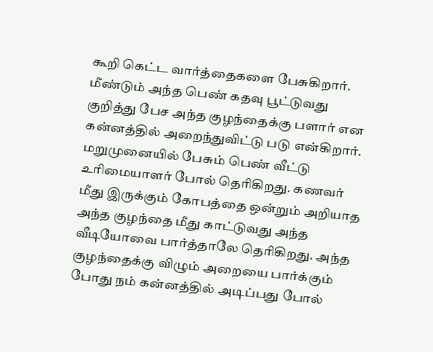கூறி கெட்ட வார்த்தைகளை பேசுகிறார். மீண்டும் அந்த பெண் கதவு பூட்டுவது குறித்து பேச அந்த குழந்தைக்கு பளார் என கன்னத்தில் அறைந்துவிட்டு படு என்கிறார். மறுமுனையில் பேசும் பெண் வீட்டு உரிமையாளர் போல் தெரிகிறது. கணவர் மீது இருக்கும் கோபத்தை ஒன்றும் அறியாத அந்த குழந்தை மீது காட்டுவது அந்த வீடியோவை பார்த்தாலே தெரிகிறது. அந்த குழந்தைக்கு விழும் அறையை பார்க்கும் போது நம் கன்னத்தில் அடிப்பது போல்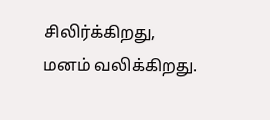சிலிர்க்கிறது, மனம் வலிக்கிறது.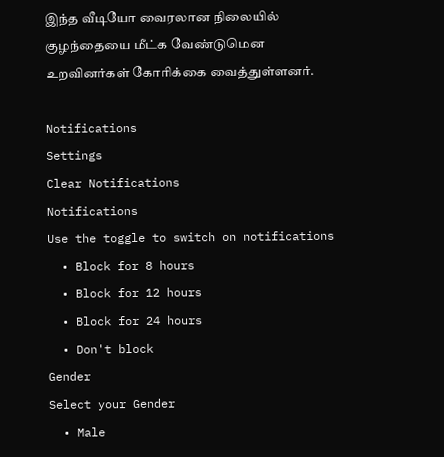இந்த வீடியோ வைரலான நிலையில் குழந்தையை மீட்க வேண்டுமென உறவினர்கள் கோரிக்கை வைத்துள்ளனர்.

Notifications
Settings
Clear Notifications
Notifications
Use the toggle to switch on notifications
  • Block for 8 hours
  • Block for 12 hours
  • Block for 24 hours
  • Don't block
Gender
Select your Gender
  • Male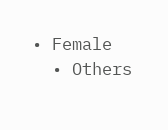• Female
  • Others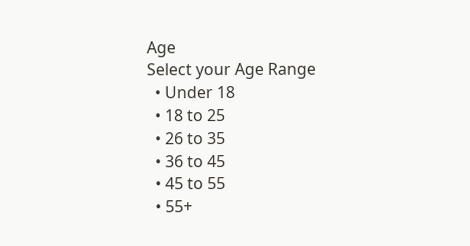Age
Select your Age Range
  • Under 18
  • 18 to 25
  • 26 to 35
  • 36 to 45
  • 45 to 55
  • 55+